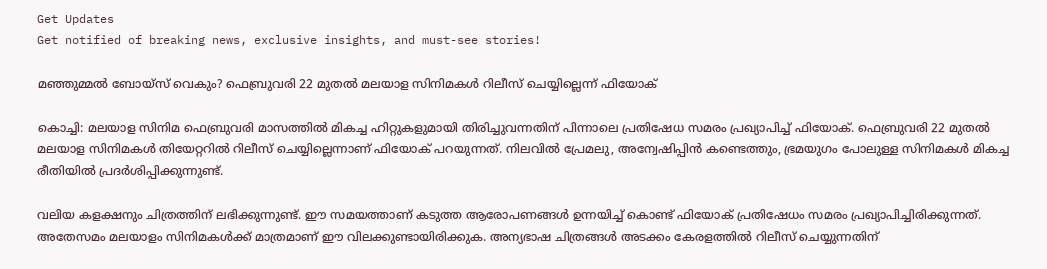Get Updates
Get notified of breaking news, exclusive insights, and must-see stories!

മഞ്ഞുമ്മല്‍ ബോയ്‌സ് വെകും? ഫെബ്രുവരി 22 മുതല്‍ മലയാള സിനിമകള്‍ റിലീസ് ചെയ്യില്ലെന്ന് ഫിയോക്

കൊച്ചി: മലയാള സിനിമ ഫെബ്രുവരി മാസത്തില്‍ മികച്ച ഹിറ്റുകളുമായി തിരിച്ചുവന്നതിന് പിന്നാലെ പ്രതിഷേധ സമരം പ്രഖ്യാപിച്ച് ഫിയോക്. ഫെബ്രുവരി 22 മുതല്‍ മലയാള സിനിമകള്‍ തിയേറ്ററില്‍ റിലീസ് ചെയ്യില്ലെന്നാണ് ഫിയോക് പറയുന്നത്. നിലവില്‍ പ്രേമലു, അന്വേഷിപ്പിന്‍ കണ്ടെത്തും, ഭ്രമയുഗം പോലുള്ള സിനിമകള്‍ മികച്ച രീതിയില്‍ പ്രദര്‍ശിപ്പിക്കുന്നുണ്ട്.

വലിയ കളക്ഷനും ചിത്രത്തിന് ലഭിക്കുന്നുണ്ട്. ഈ സമയത്താണ് കടുത്ത ആരോപണങ്ങള്‍ ഉന്നയിച്ച് കൊണ്ട് ഫിയോക് പ്രതിഷേധം സമരം പ്രഖ്യാപിച്ചിരിക്കുന്നത്. അതേസമം മലയാളം സിനിമകള്‍ക്ക് മാത്രമാണ് ഈ വിലക്കുണ്ടായിരിക്കുക. അന്യഭാഷ ചിത്രങ്ങള്‍ അടക്കം കേരളത്തില്‍ റിലീസ് ചെയ്യുന്നതിന്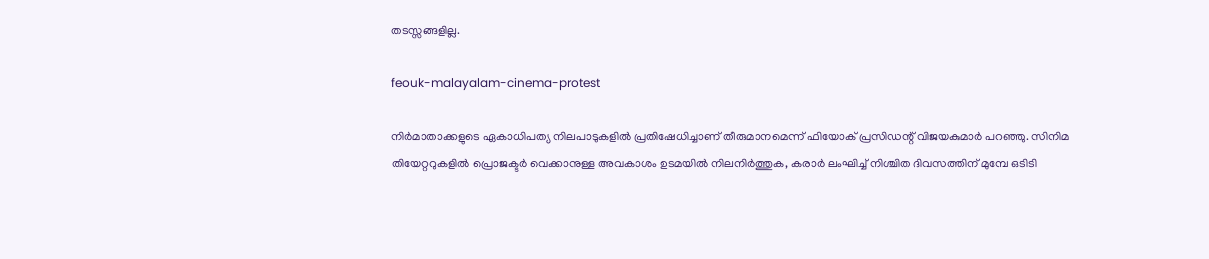തടസ്സങ്ങളില്ല.

feouk-malayalam-cinema-protest

നിര്‍മാതാക്കളുടെ ഏകാധിപത്യ നിലപാടുകളില്‍ പ്രതിഷേധിച്ചാണ് തീരുമാനമെന്ന് ഫിയോക് പ്രസിഡന്റ് വിജയകുമാര്‍ പറഞ്ഞു. സിനിമ തിയേറ്ററുകളില്‍ പ്രൊജക്ടര്‍ വെക്കാനുള്ള അവകാശം ഉടമയില്‍ നിലനിര്‍ത്തുക, കരാര്‍ ലംഘിച്ച് നിശ്ചിത ദിവസത്തിന് മുമ്പേ ഒടിടി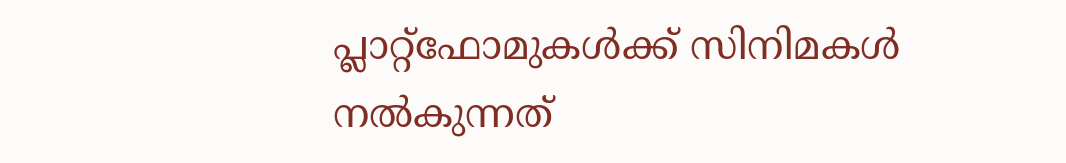പ്ലാറ്റ്‌ഫോമുകള്‍ക്ക് സിനിമകള്‍ നല്‍കുന്നത്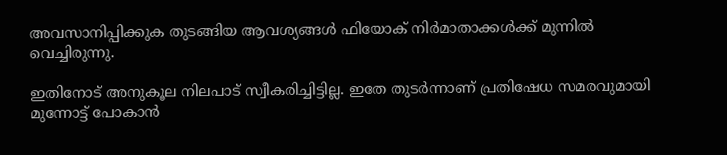അവസാനിപ്പിക്കുക തുടങ്ങിയ ആവശ്യങ്ങള്‍ ഫിയോക് നിര്‍മാതാക്കള്‍ക്ക് മുന്നില്‍ വെച്ചിരുന്നു.

ഇതിനോട് അനുകൂല നിലപാട് സ്വീകരിച്ചിട്ടില്ല. ഇതേ തുടര്‍ന്നാണ് പ്രതിഷേധ സമരവുമായി മുന്നോട്ട് പോകാന്‍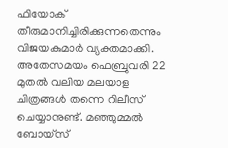ഫിയോക് തീരുമാനിച്ചിരിക്കുന്നതെന്നും വിജയകുമാര്‍ വ്യക്തമാക്കി. അതേസമയം ഫെബ്രുവരി 22 മുതല്‍ വലിയ മലയാള ചിത്രങ്ങള്‍ തന്നെ റിലീസ് ചെയ്യാനുണ്ട്. മഞ്ഞുമ്മല്‍ ബോയ്‌സ്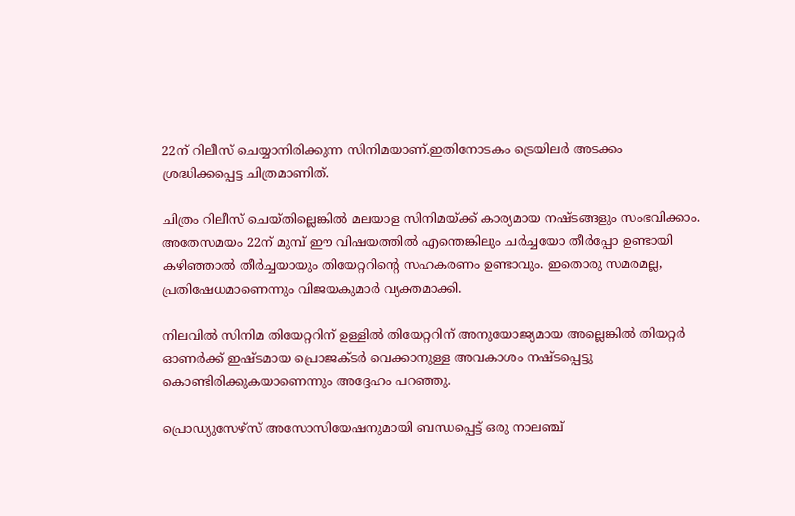22ന് റിലീസ് ചെയ്യാനിരിക്കുന്ന സിനിമയാണ്.ഇതിനോടകം ട്രെയിലര്‍ അടക്കം ശ്രദ്ധിക്കപ്പെട്ട ചിത്രമാണിത്.

ചിത്രം റിലീസ് ചെയ്തില്ലെങ്കില്‍ മലയാള സിനിമയ്ക്ക് കാര്യമായ നഷ്ടങ്ങളും സംഭവിക്കാം. അതേസമയം 22ന് മുമ്പ് ഈ വിഷയത്തില്‍ എന്തെങ്കിലും ചര്‍ച്ചയോ തീര്‍പ്പോ ഉണ്ടായി കഴിഞ്ഞാല്‍ തീര്‍ച്ചയായും തിയേറ്ററിന്റെ സഹകരണം ഉണ്ടാവും. ഇതൊരു സമരമല്ല, പ്രതിഷേധമാണെന്നും വിജയകുമാര്‍ വ്യക്തമാക്കി.

നിലവില്‍ സിനിമ തിയേറ്ററിന് ഉള്ളില്‍ തിയേറ്ററിന് അനുയോജ്യമായ അല്ലെങ്കില്‍ തിയറ്റര്‍ ഓണര്‍ക്ക് ഇഷ്ടമായ പ്രൊജക്ടര്‍ വെക്കാനുള്ള അവകാശം നഷ്ടപ്പെട്ടു കൊണ്ടിരിക്കുകയാണെന്നും അദ്ദേഹം പറഞ്ഞു.

പ്രൊഡ്യുസേഴ്‌സ് അസോസിയേഷനുമായി ബന്ധപ്പെട്ട് ഒരു നാലഞ്ച്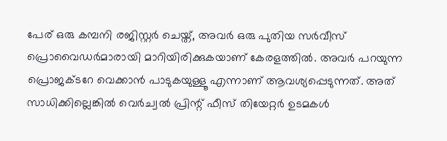പേര് ഒരു കമ്പനി രജിസ്റ്റര്‍ ചെയ്ത്, അവര്‍ ഒരു പുതിയ സര്‍വീസ് പ്രൊവൈഡര്‍മാരായി മാറിയിരിക്കുകയാണ് കേരളത്തില്‍. അവര്‍ പറയുന്ന പ്രൊജക്ടറേ വെക്കാന്‍ പാടുകയുള്ളൂ എന്നാണ് ആവശ്യപ്പെടുന്നത്. അത് സാധിക്കില്ലെങ്കില്‍ വെര്‍ച്വല്‍ പ്രിന്റ് ഫീസ് തിയേറ്റര്‍ ഉടമകള്‍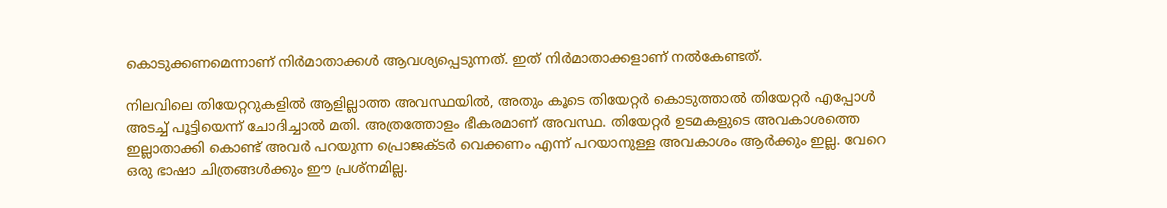കൊടുക്കണമെന്നാണ് നിര്‍മാതാക്കള്‍ ആവശ്യപ്പെടുന്നത്. ഇത് നിര്‍മാതാക്കളാണ് നല്‍കേണ്ടത്.

നിലവിലെ തിയേറ്ററുകളില്‍ ആളില്ലാത്ത അവസ്ഥയില്‍, അതും കൂടെ തിയേറ്റര്‍ കൊടുത്താല്‍ തിയേറ്റര്‍ എപ്പോള്‍ അടച്ച് പൂട്ടിയെന്ന് ചോദിച്ചാല്‍ മതി. അത്രത്തോളം ഭീകരമാണ് അവസ്ഥ. തിയേറ്റര്‍ ഉടമകളുടെ അവകാശത്തെ ഇല്ലാതാക്കി കൊണ്ട് അവര്‍ പറയുന്ന പ്രൊജക്ടര്‍ വെക്കണം എന്ന് പറയാനുള്ള അവകാശം ആര്‍ക്കും ഇല്ല. വേറെ ഒരു ഭാഷാ ചിത്രങ്ങള്‍ക്കും ഈ പ്രശ്‌നമില്ല.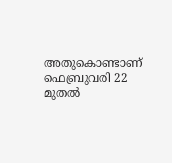അതുകൊണ്ടാണ് ഫെബ്രുവരി 22 മുതല്‍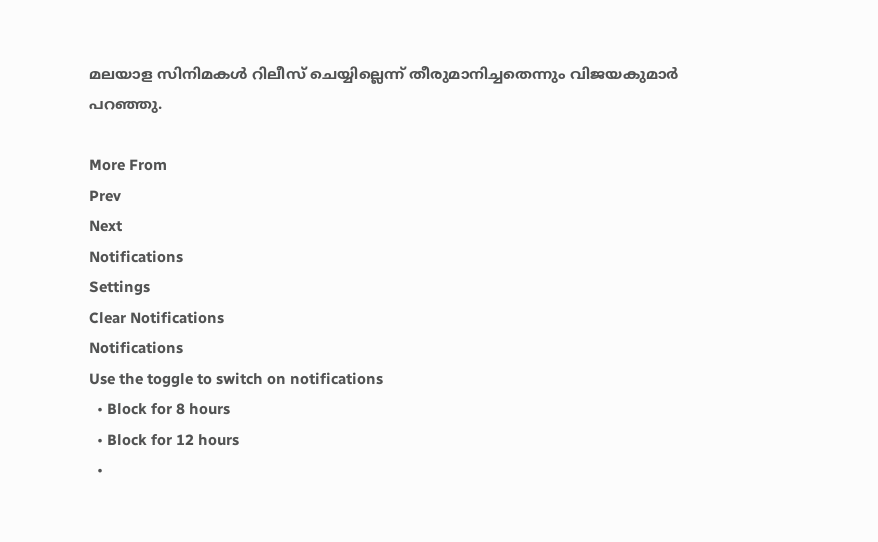മലയാള സിനിമകള്‍ റിലീസ് ചെയ്യില്ലെന്ന് തീരുമാനിച്ചതെന്നും വിജയകുമാര്‍ പറഞ്ഞു.

More From
Prev
Next
Notifications
Settings
Clear Notifications
Notifications
Use the toggle to switch on notifications
  • Block for 8 hours
  • Block for 12 hours
  •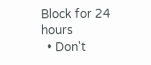Block for 24 hours
  • Don't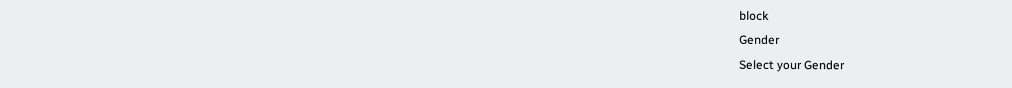block
Gender
Select your Gender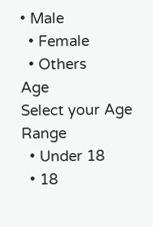• Male
  • Female
  • Others
Age
Select your Age Range
  • Under 18
  • 18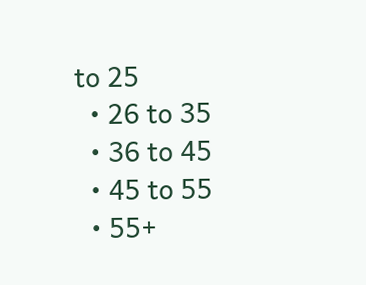to 25
  • 26 to 35
  • 36 to 45
  • 45 to 55
  • 55+